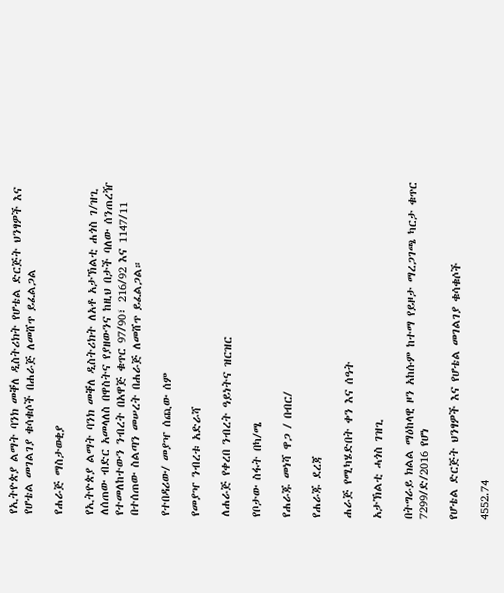የኢትዮጵያ ልማት ባንክ መቐለ ዲስትሪክት የሆቴል ድርጅት ህንፃዎች እና የሆቴል መገልገያ ቁሳቁሶች በሐራጅ ለመሸጥ ይፈልጋል

የሐራጅ ማስታወቂያ

የኢትዮጵያ ልማት ባንክ መቐለ ዲስትሪክት ለአቶ አታኽልቲ ሐጎስ ገ/ዝጊ ለሰጠው ብድር አመላለስ በዋስትና የያዘውንና ከዚህ በታች ባለው ሰንጠረዥ የተመለከተውን ንብረት በአዋጅ ቁጥር 97/90፣ 216/92 እና 1147/11 በተሰጠው ስልጣን መሠረት በሐራጅ ለመሸጥ ይፈልጋል።

የተበዳሪው/ መያዣ ሰጪው ሰም

የመያዣ ንብረቱ አድራሻ

ለሐራጅ የቀረበ ንብረት ዓይነትና ዝርዝር

የቦታው ስፋት በካ/ሜ

የሐራጁ መነሻ ዋጋ / በብር/

የሐራጁ ደረጃ

ሐራጅ የሚካሄድበት ቀን እና ሰዓት

አታኽልቲ ሓጎስ ገዝጊ

በትግራይ ክልል ማዕከላዊ ዞን አከሱም ከተማ የይዞታ ማረጋገጫ ካርታ ቁጥር 7299/ድ/2016 የሆነ

የሆቴል ድርጅት ህንፃዎች እና የሆቴል መገልገያ ቁሳቁሶች

4552.74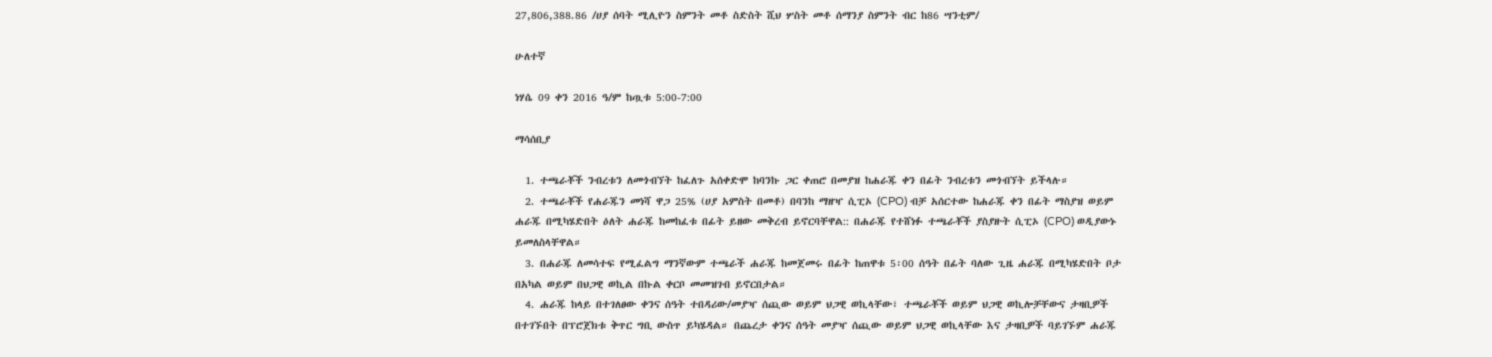27,806,388.86 /ሀያ ሰባት ሚሊዮን ስምንት መቶ ስድስት ሺህ ሦስት መቶ ሰማንያ ስምንት ብር ከ86 ሣንቲም/

ሁለተኛ

ነሃሴ 09 ቀን 2016 ዓ/ም ከጧቱ 5:00-7:00

ማሳሰቢያ

  1. ተጫራቾች ንብረቱን ለመጎብኘት ከፈለጉ አሰቀድሞ ከባንኩ ጋር ቀጠሮ በመያዝ ከሐራጁ ቀን በፊት ንብረቱን መጎብኘት ይችላሉ።
  2. ተጫራቾች የሐራጁን መነሻ ዋጋ 25% (ሀያ አምስት በመቶ) በባንከ ማዘዣ ሲፒኦ (CPO) ብቻ አሰርተው ከሐራጁ ቀን በፊት ማስያዝ ወይም ሐራጁ በሚካሄድበት ዕለት ሐራጁ ከመከፈቱ በፊት ይዘው መቅረብ ይኖርባቸዋል:: በሐራጁ የተሸነፉ ተጫራቾች ያስያዙት ሲፒኦ (CPO) ወዲያውኑ ይመለስላቸዋል።
  3. በሐራጁ ለመሳተፍ የሚፈልግ ማንኛውም ተጫራች ሐራጁ ከመጀመሩ በፊት ከጠዋቱ 5፡00 ሰዓት በፊት ባለው ጊዜ ሐራጁ በሚካሄድበት ቦታ በአካል ወይም በህጋዊ ወኪል በኩል ቀርቦ መመዝገብ ይኖርበታል።
  4. ሐራጁ ከላይ በተገለፀው ቀንና ሰዓት ተበዳሪው/መያዣ ሰጪው ወይም ህጋዊ ወኪላቸው፣ ተጫራቾች ወይም ህጋዊ ወኪሎቻቸውና ታዛቢዎች በተገኙበት በፕሮጀክቱ ቅጥር ግቢ ውስጥ ይካሄዳል። በጨረታ ቀንና ሰዓት መያዣ ሰጪው ወይም ህጋዊ ወኪላቸው እና ታዛቢዎች ባይገኙም ሐራጁ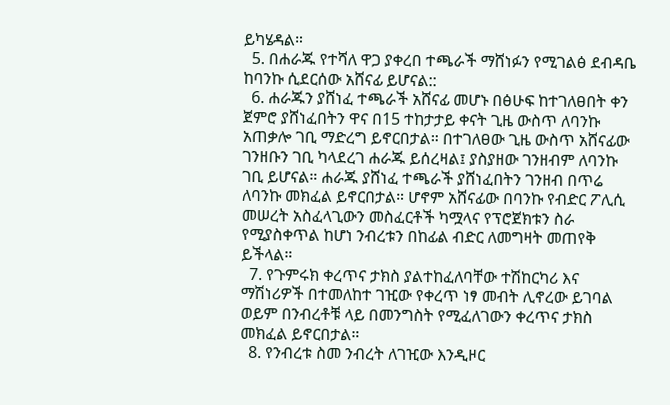ይካሄዳል።
  5. በሐራጁ የተሻለ ዋጋ ያቀረበ ተጫራች ማሸነፉን የሚገልፅ ደብዳቤ ከባንኩ ሲደርሰው አሸናፊ ይሆናል::
  6. ሐራጁን ያሸነፈ ተጫራች አሸናፊ መሆኑ በፅሁፍ ከተገለፀበት ቀን ጀምሮ ያሸነፈበትን ዋና በ15 ተከታታይ ቀናት ጊዜ ውስጥ ለባንኩ አጠቃሎ ገቢ ማድረግ ይኖርበታል። በተገለፀው ጊዜ ውስጥ አሸናፊው ገንዘቡን ገቢ ካላደረገ ሐራጁ ይሰረዛል፤ ያስያዘው ገንዘብም ለባንኩ ገቢ ይሆናል። ሐራጁ ያሸነፈ ተጫራች ያሸነፈበትን ገንዘብ በጥሬ ለባንኩ መክፈል ይኖርበታል። ሆኖም አሸናፊው በባንኩ የብድር ፖሊሲ መሠረት አስፈላጊውን መስፈርቶች ካሟላና የፕሮጀክቱን ስራ የሚያስቀጥል ከሆነ ንብረቱን በከፊል ብድር ለመግዛት መጠየቅ ይችላል።
  7. የጉምሩክ ቀረጥና ታክስ ያልተከፈለባቸው ተሽከርካሪ እና ማሽነሪዎች በተመለከተ ገዢው የቀረጥ ነፃ መብት ሊኖረው ይገባል ወይም በንብረቶቹ ላይ በመንግስት የሚፈለገውን ቀረጥና ታክስ መክፈል ይኖርበታል።
  8. የንብረቱ ስመ ንብረት ለገዢው እንዲዞር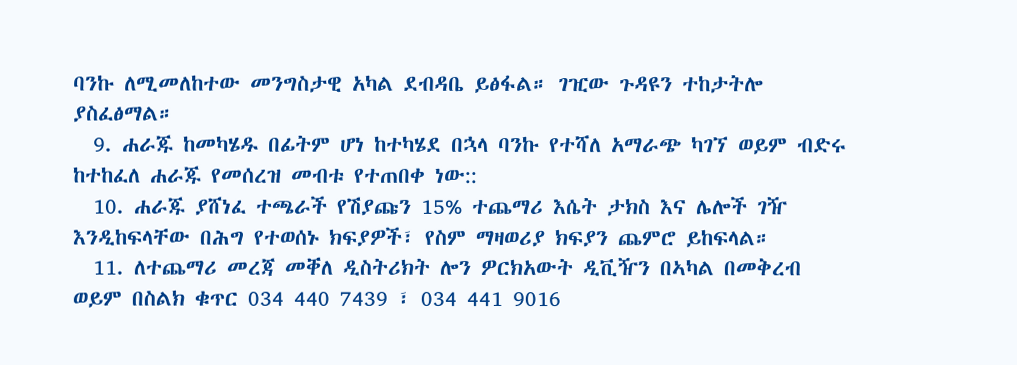ባንኩ ለሚመለከተው መንግስታዊ አካል ደብዳቤ ይፅፋል። ገዢው ጉዳዩን ተከታትሎ ያስፈፅማል።
  9. ሐራጁ ከመካሄዱ በፊትም ሆነ ከተካሄደ በኋላ ባንኩ የተሻለ አማራጭ ካገኘ ወይም ብድሩ ከተከፈለ ሐራጁ የመሰረዝ መብቱ የተጠበቀ ነው::
  10. ሐራጁ ያሸነፈ ተጫራች የሽያጩን 15% ተጨማሪ እሴት ታክስ እና ሌሎች ገዥ እንዲከፍላቸው በሕግ የተወሰኑ ክፍያዎች፣ የስም ማዛወሪያ ክፍያን ጨምሮ ይከፍላል።
  11. ለተጨማሪ መረጃ መቐለ ዲስትሪክት ሎን ዎርክአውት ዲቪዥን በኣካል በመቅረብ ወይም በስልክ ቁጥር 034 440 7439 ፣ 034 441 9016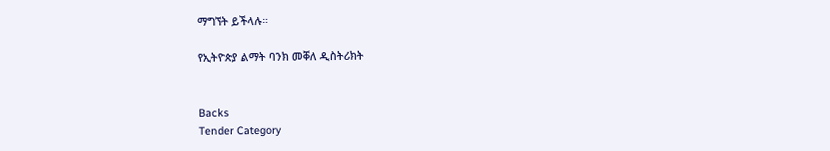ማግኘት ይችላሉ።

የኢትዮጵያ ልማት ባንክ መቐለ ዲስትሪክት


Backs
Tender Category